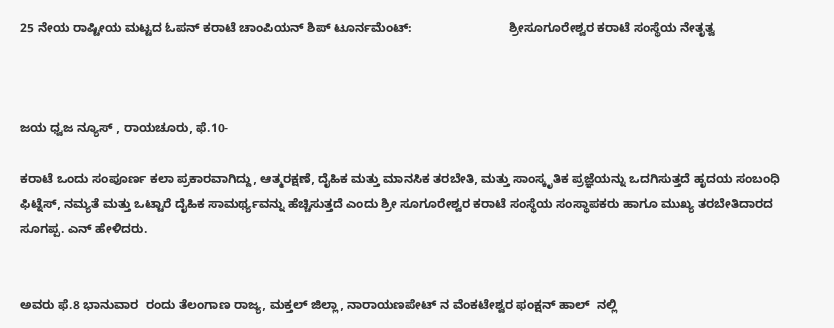25 ನೇಯ ರಾಷ್ಟೀಯ ಮಟ್ಟದ ಓಪನ್ ಕರಾಟೆ ಚಾಂಪಿಯನ್ ಶಿಪ್ ಟೂರ್ನಮೆಂಟ್:                            ಶ್ರೀಸೂಗೂರೇಶ್ವರ ಕರಾಟೆ ಸಂಸ್ಥೆಯ ನೇತೃತ್ವ



ಜಯ ಧ್ವಜ ನ್ಯೂಸ್ , ರಾಯಚೂರು, ಫೆ.10-

ಕರಾಟೆ ಒಂದು ಸಂಪೂರ್ಣ ಕಲಾ ಪ್ರಕಾರವಾಗಿದ್ದು, ಆತ್ಮರಕ್ಷಣೆ, ದೈಹಿಕ ಮತ್ತು ಮಾನಸಿಕ ತರಬೇತಿ, ಮತ್ತು ಸಾಂಸ್ಕೃತಿಕ ಪ್ರಜ್ಞೆಯನ್ನು ಒದಗಿಸುತ್ತದೆ ಹೃದಯ ಸಂಬಂಧಿ ಫಿಟ್ನೆಸ್, ನಮ್ಯತೆ ಮತ್ತು ಒಟ್ಟಾರೆ ದೈಹಿಕ ಸಾಮರ್ಥ್ಯವನ್ನು ಹೆಚ್ಚಿಸುತ್ತದೆ ಎಂದು ಶ್ರೀ ಸೂಗೂರೇಶ್ವರ ಕರಾಟೆ ಸಂಸ್ಥೆಯ ಸಂಸ್ಥಾಪಕರು ಹಾಗೂ ಮುಖ್ಯ ತರಬೇತಿದಾರದ ಸೂಗಪ್ಪ. ಎನ್ ಹೇಳಿದರು.


ಅವರು ಫೆ.8 ಭಾನುವಾರ  ರಂದು ತೆಲಂಗಾಣ ರಾಜ್ಯ, ಮಕ್ತಲ್ ಜಿಲ್ಲಾ, ನಾರಾಯಣಪೇಟ್ ನ ವೆಂಕಟೇಶ್ವರ ಫಂಕ್ಷನ್ ಹಾಲ್  ನಲ್ಲಿ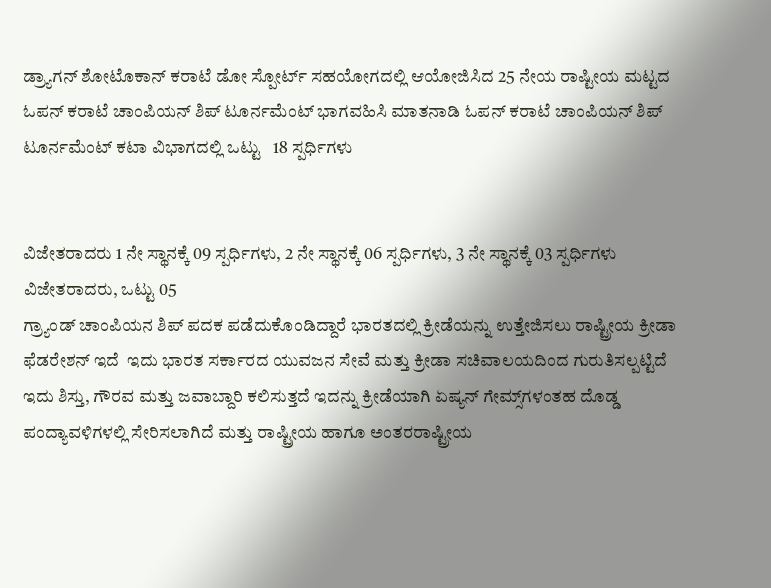ಡ್ರ್ಯಾಗನ್ ಶೋಟೊಕಾನ್ ಕರಾಟೆ ಡೋ ಸ್ಪೋರ್ಟ್ ಸಹಯೋಗದಲ್ಲಿ ಆಯೋಜಿಸಿದ 25 ನೇಯ ರಾಷ್ಟೀಯ ಮಟ್ಟದ ಓಪನ್ ಕರಾಟೆ ಚಾಂಪಿಯನ್ ಶಿಪ್ ಟೂರ್ನಮೆಂಟ್ ಭಾಗವಹಿಸಿ ಮಾತನಾಡಿ ಓಪನ್ ಕರಾಟೆ ಚಾಂಪಿಯನ್ ಶಿಪ್ ಟೂರ್ನಮೆಂಟ್ ಕಟಾ ವಿಭಾಗದಲ್ಲಿ ಒಟ್ಟು   18 ಸ್ಪರ್ಧಿಗಳು


ವಿಜೇತರಾದರು 1 ನೇ ಸ್ಥಾನಕ್ಕೆ 09 ಸ್ಪರ್ಧಿಗಳು, 2 ನೇ ಸ್ಥಾನಕ್ಕೆ 06 ಸ್ಪರ್ಧಿಗಳು, 3 ನೇ ಸ್ಥಾನಕ್ಕೆ 03 ಸ್ಪರ್ಧಿಗಳು ವಿಜೇತರಾದರು, ಒಟ್ಟು 05
ಗ್ರ್ಯಾಂಡ್ ಚಾಂಪಿಯನ ಶಿಪ್ ಪದಕ ಪಡೆದುಕೊಂಡಿದ್ದಾರೆ ಭಾರತದಲ್ಲಿ ಕ್ರೀಡೆಯನ್ನು ಉತ್ತೇಜಿಸಲು ರಾಷ್ಟ್ರೀಯ ಕ್ರೀಡಾ ಫೆಡರೇಶನ್ ಇದೆ  ಇದು ಭಾರತ ಸರ್ಕಾರದ ಯುವಜನ ಸೇವೆ ಮತ್ತು ಕ್ರೀಡಾ ಸಚಿವಾಲಯದಿಂದ ಗುರುತಿಸಲ್ಪಟ್ಟಿದೆ ಇದು ಶಿಸ್ತು, ಗೌರವ ಮತ್ತು ಜವಾಬ್ದಾರಿ ಕಲಿಸುತ್ತದೆ ಇದನ್ನು ಕ್ರೀಡೆಯಾಗಿ ಏಷ್ಯನ್ ಗೇಮ್ಸ್‌ಗಳಂತಹ ದೊಡ್ಡ ಪಂದ್ಯಾವಳಿಗಳಲ್ಲಿ ಸೇರಿಸಲಾಗಿದೆ ಮತ್ತು ರಾಷ್ಟ್ರೀಯ ಹಾಗೂ ಅಂತರರಾಷ್ಟ್ರೀಯ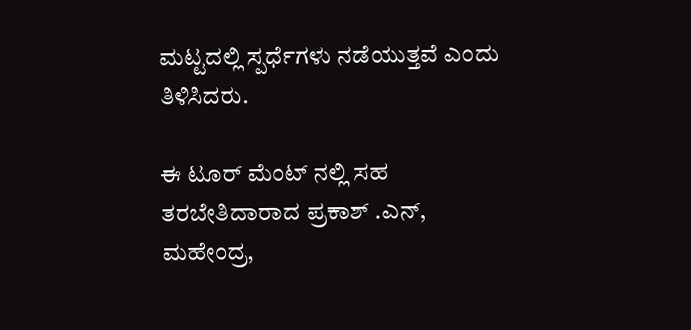ಮಟ್ಟದಲ್ಲಿ ಸ್ಪರ್ಧೆಗಳು ನಡೆಯುತ್ತವೆ ಎಂದು ತಿಳಿಸಿದರು.

ಈ ಟೂರ್ ಮೆಂಟ್ ನಲ್ಲಿ ಸಹ ತರಬೇತಿದಾರಾದ ಪ್ರಕಾಶ್ .ಎನ್, ಮಹೇಂದ್ರ,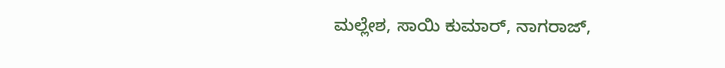ಮಲ್ಲೇಶ, ಸಾಯಿ ಕುಮಾರ್, ನಾಗರಾಜ್,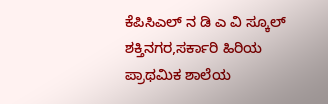ಕೆಪಿಸಿಎಲ್ ನ ಡಿ ಎ ವಿ ಸ್ಕೂಲ್ ಶಕ್ತಿನಗರ,ಸರ್ಕಾರಿ ಹಿರಿಯ ಪ್ರಾಥಮಿಕ ಶಾಲೆಯ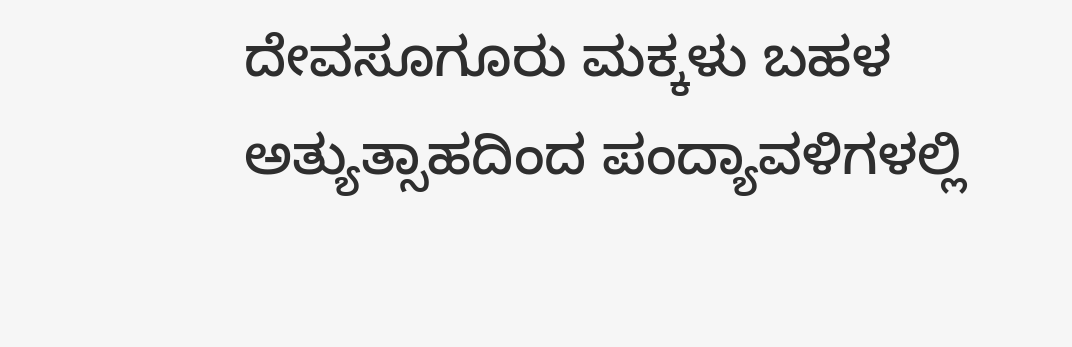ದೇವಸೂಗೂರು ಮಕ್ಕಳು ಬಹಳ ಅತ್ಯುತ್ಸಾಹದಿಂದ ಪಂದ್ಯಾವಳಿಗಳಲ್ಲಿ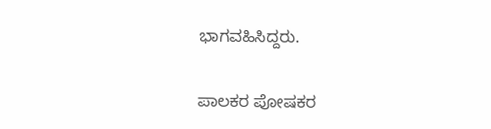ಭಾಗವಹಿಸಿದ್ದರು.

ಪಾಲಕರ ಪೋಷಕರ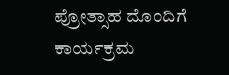ಪ್ರೋತ್ಸಾಹ ದೊಂದಿಗೆ ಕಾರ್ಯಕ್ರಮ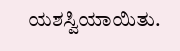ಯಶಸ್ವಿಯಾಯಿತು.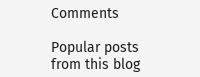Comments

Popular posts from this blog